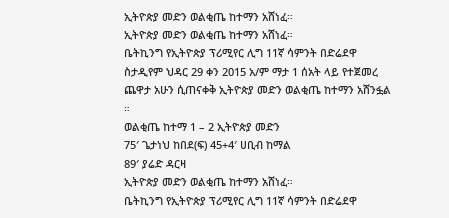ኢትዮጵያ መድን ወልቂጤ ከተማን አሸነፈ።
ኢትዮጵያ መድን ወልቂጤ ከተማን አሸነፈ።
ቤትኪንግ የኢትዮጵያ ፕሪሚየር ሊግ 11ኛ ሳምንት በድሬደዋ ስታዲየም ህዳር 29 ቀን 2015 አ/ም ማታ 1 ሰአት ላይ የተጀመረ ጨዋታ አሁን ሲጠናቀቅ ኢትዮጵያ መድን ወልቂጤ ከተማን አሸንፏል ።
ወልቂጤ ከተማ 1 – 2 ኢትዮጵያ መድን
75′ ጌታነህ ከበደ(ፍ) 45+4′ ሀቢብ ከማል
89′ ያሬድ ዳርዛ
ኢትዮጵያ መድን ወልቂጤ ከተማን አሸነፈ።
ቤትኪንግ የኢትዮጵያ ፕሪሚየር ሊግ 11ኛ ሳምንት በድሬደዋ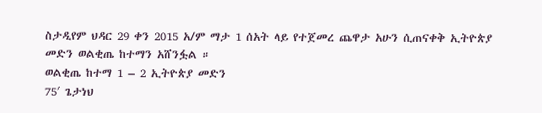ስታዲየም ህዳር 29 ቀን 2015 አ/ም ማታ 1 ሰአት ላይ የተጀመረ ጨዋታ አሁን ሲጠናቀቅ ኢትዮጵያ መድን ወልቂጤ ከተማን አሸንፏል ።
ወልቂጤ ከተማ 1 – 2 ኢትዮጵያ መድን
75′ ጌታነህ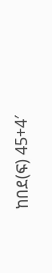ከበደ(ፍ) 45+4′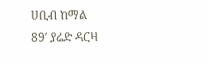ሀቢብ ከማል
89′ ያሬድ ዳርዛ